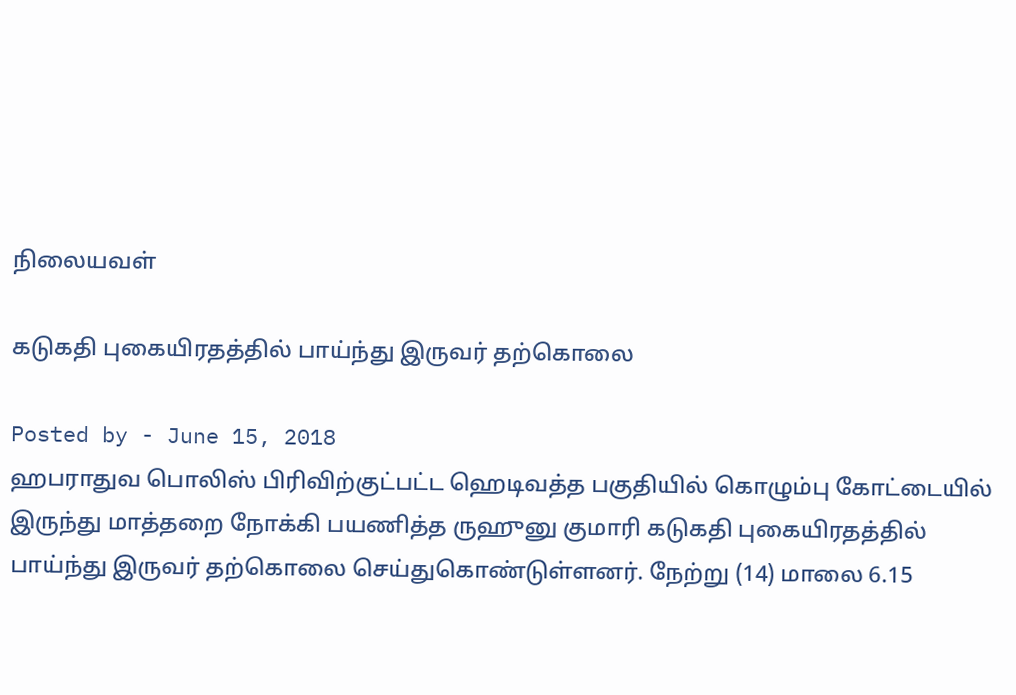நிலையவள்

கடுகதி புகையிரதத்தில் பாய்ந்து இருவர் தற்கொலை

Posted by - June 15, 2018
ஹபராதுவ பொலிஸ் பிரிவிற்குட்பட்ட ஹெடிவத்த பகுதியில் கொழும்பு கோட்டையில் இருந்து மாத்தறை நோக்கி பயணித்த ருஹுனு குமாரி கடுகதி புகையிரதத்தில் பாய்ந்து இருவர் தற்கொலை செய்துகொண்டுள்ளனர். நேற்று (14) மாலை 6.15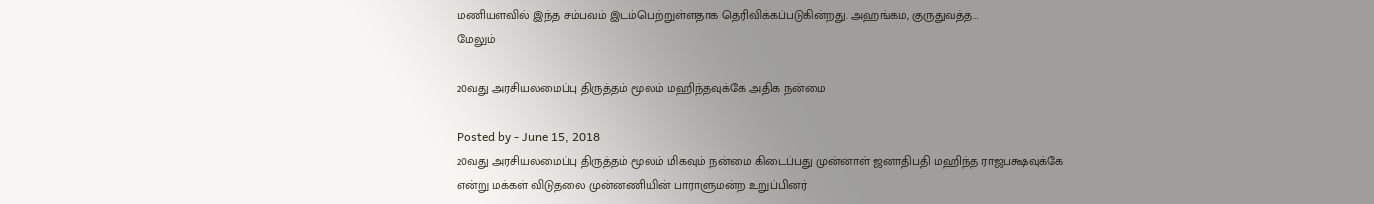மணியளவில் இந்த சம்பவம் இடம்பெற்றுள்ளதாக தெரிவிக்கப்படுகின்றது. அஹங்கம, குருதுவத்த…
மேலும்

20வது அரசியலமைப்பு திருத்தம் மூலம் மஹிந்தவுக்கே அதிக நன்மை

Posted by - June 15, 2018
20வது அரசியலமைப்பு திருத்தம் மூலம் மிகவும் நன்மை கிடைப்பது முன்னாள் ஜனாதிபதி மஹிந்த ராஜபக்ஷவுக்கே என்று மக்கள் விடுதலை முன்னணியின் பாராளுமன்ற உறுப்பினர்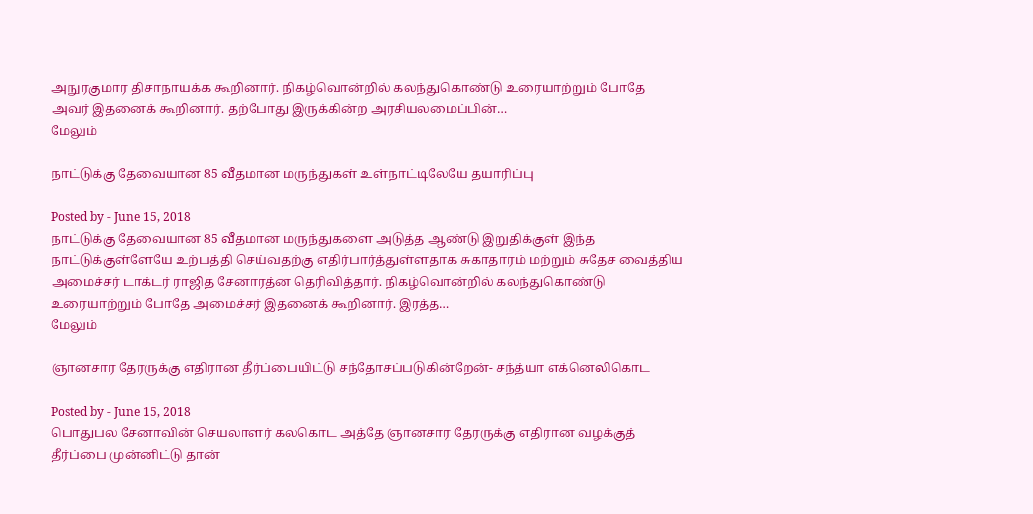அநுரகுமார திசாநாயக்க கூறினார். நிகழ்வொன்றில் கலந்துகொண்டு உரையாற்றும் போதே அவர் இதனைக் கூறினார். தற்போது இருக்கின்ற அரசியலமைப்பின்…
மேலும்

நாட்டுக்கு தேவையான 85 வீதமான மருந்துகள் உள்நாட்டிலேயே தயாரிப்பு

Posted by - June 15, 2018
நாட்டுக்கு தேவையான 85 வீதமான மருந்துகளை அடுத்த ஆண்டு இறுதிக்குள் இந்த நாட்டுக்குள்ளேயே உற்பத்தி செய்வதற்கு எதிர்பார்த்துள்ளதாக சுகாதாரம் மற்றும் சுதேச வைத்திய அமைச்சர் டாக்டர் ராஜித சேனாரத்ன தெரிவித்தார். நிகழ்வொன்றில் கலந்துகொண்டு உரையாற்றும் போதே அமைச்சர் இதனைக் கூறினார். இரத்த…
மேலும்

ஞானசார தேரருக்கு எதிரான தீர்ப்பையிட்டு சந்தோசப்படுகின்றேன்- சந்த்யா எக்னெலிகொட

Posted by - June 15, 2018
பொதுபல சேனாவின் செயலாளர் கலகொட அத்தே ஞானசார தேரருக்கு எதிரான வழக்குத் தீர்ப்பை முன்னிட்டு தான்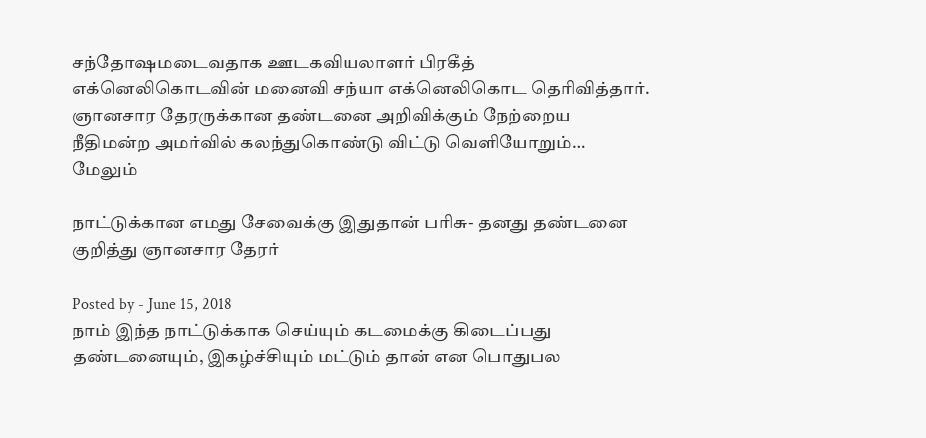சந்தோஷமடைவதாக ஊடகவியலாளர் பிரகீத் எக்னெலிகொடவின் மனைவி சந்யா எக்னெலிகொட தெரிவித்தார். ஞானசார தேரருக்கான தண்டனை அறிவிக்கும் நேற்றைய நீதிமன்ற அமர்வில் கலந்துகொண்டு விட்டு வெளியோறும்…
மேலும்

நாட்டுக்கான எமது சேவைக்கு இதுதான் பரிசு- தனது தண்டனை குறித்து ஞானசார தேரர்

Posted by - June 15, 2018
நாம் இந்த நாட்டுக்காக செய்யும் கடமைக்கு கிடைப்பது தண்டனையும், இகழ்ச்சியும் மட்டும் தான் என பொதுபல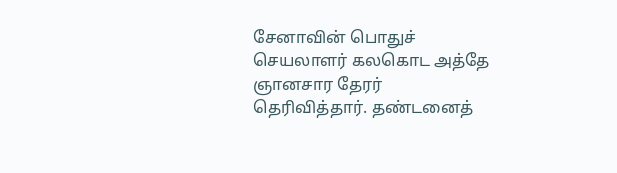சேனாவின் பொதுச் செயலாளர் கலகொட அத்தே ஞானசார தேரர் தெரிவித்தார். தண்டனைத்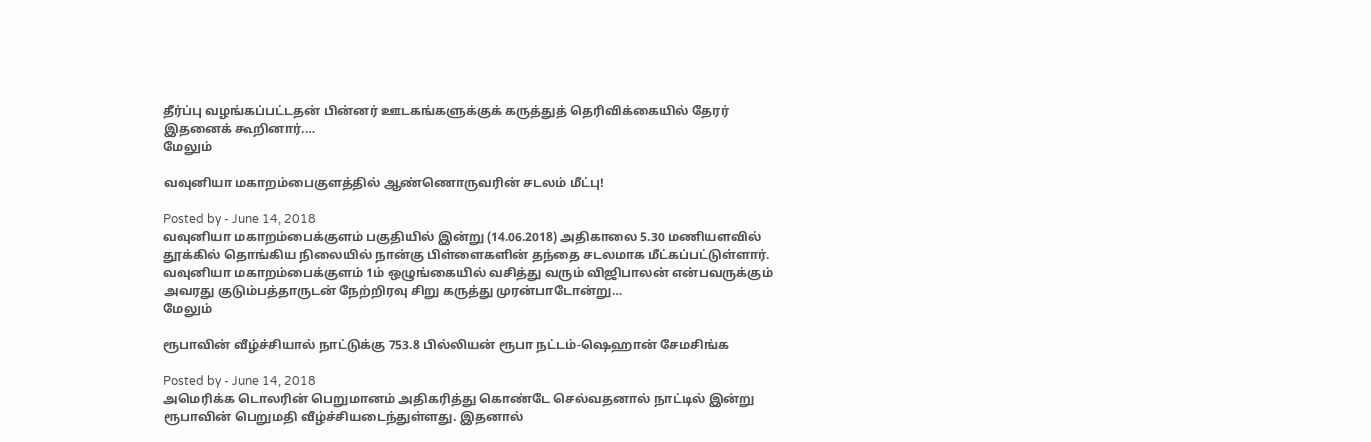தீர்ப்பு வழங்கப்பட்டதன் பின்னர் ஊடகங்களுக்குக் கருத்துத் தெரிவிக்கையில் தேரர் இதனைக் கூறினார்.…
மேலும்

வவுனியா மகாறம்பைகுளத்தில் ஆண்ணொருவரின் சடலம் மீட்பு!

Posted by - June 14, 2018
வவுனியா மகாறம்பைக்குளம் பகுதியில் இன்று (14.06.2018) அதிகாலை 5.30 மணியளவில் தூக்கில் தொங்கிய நிலையில் நான்கு பிள்ளைகளின் தந்தை சடலமாக மீட்கப்பட்டுள்ளார். வவுனியா மகாறம்பைக்குளம் 1ம் ஒழுங்கையில் வசித்து வரும் விஜிபாலன் என்பவருக்கும் அவரது குடும்பத்தாருடன் நேற்றிரவு சிறு கருத்து முரன்பாடோன்று…
மேலும்

ரூபாவின் வீழ்ச்சியால் நாட்டுக்கு 753.8 பில்லியன் ரூபா நட்டம்-ஷெஹான் சேமசிங்க

Posted by - June 14, 2018
அமெரிக்க டொலரின் பெறுமானம் அதிகரித்து கொண்டே செல்வதனால் நாட்டில் இன்று ரூபாவின் பெறுமதி வீழ்ச்சியடைந்துள்ளது. இதனால்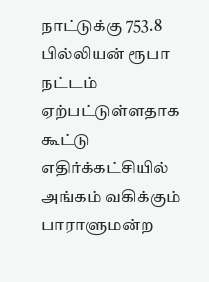நாட்டுக்கு 753.8 பில்லியன் ரூபா நட்டம் ஏற்பட்டுள்ளதாக கூட்டு எதிர்க்கட்சியில் அங்கம் வகிக்கும் பாராளுமன்ற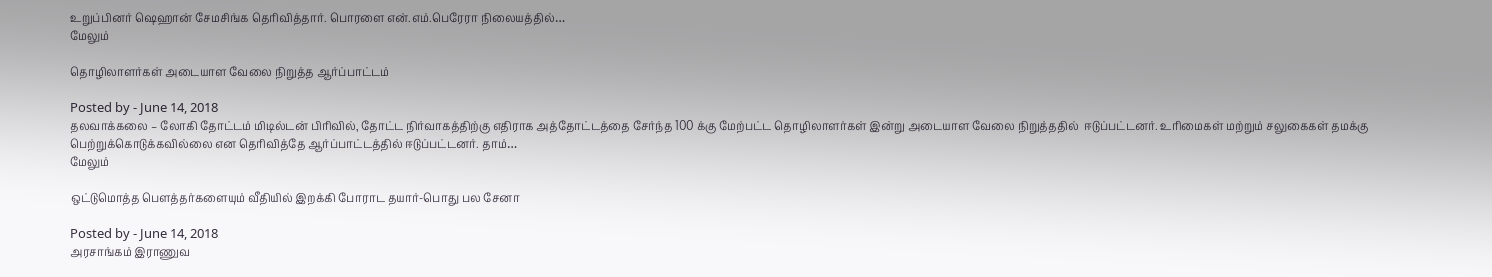உறுப்பினர் ஷெஹான் சேமசிங்க தெரிவித்தார். பொரளை என்.எம்.பெரேரா நிலையத்தில்…
மேலும்

தொழிலாளர்கள் அடையாள வேலை நிறுத்த ஆர்ப்பாட்டம்

Posted by - June 14, 2018
தலவாக்கலை – லோகி தோட்டம் மிடில்டன் பிரிவில், தோட்ட நிர்வாகத்திற்கு எதிராக அத்தோட்டத்தை சேர்ந்த 100 க்கு மேற்பட்ட தொழிலாளர்கள் இன்று அடையாள வேலை நிறுத்ததில்  ஈடுப்பட்டனர். உரிமைகள் மற்றும் சலுகைகள் தமக்கு பெற்றுக்கொடுக்கவில்லை என தெரிவித்தே ஆர்ப்பாட்டத்தில் ஈடுப்பட்டனர். தாம்…
மேலும்

ஒட்டுமொத்த பௌத்தர்களையும் வீதியில் இறக்கி போராட தயார்-பொது பல சேனா

Posted by - June 14, 2018
அரசாங்கம் இராணுவ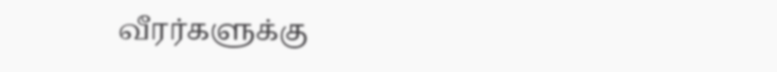வீரர்களுக்கு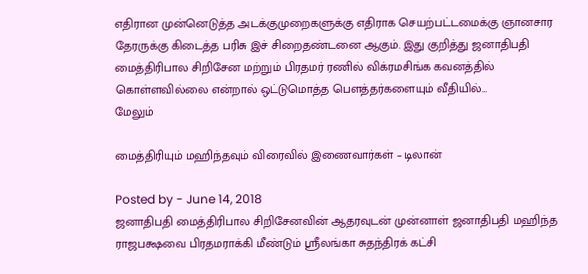எதிரான முன்னெடுத்த அடக்குமுறைகளுக்கு எதிராக செயற்பட்டமைக்கு ஞானசார தேரருக்கு கிடைத்த பரிசு இச் சிறைதண்டனை ஆகும். இது குறித்து ஜனாதிபதி மைத்திரிபால சிறிசேன மற்றும் பிரதமர் ரணில் விக்ரமசிங்க கவனத்தில் கொள்ளவில்லை என்றால் ஒட்டுமொத்த பௌத்தர்களையும் வீதியில்…
மேலும்

மைத்திரியும் மஹிந்தவும் விரைவில் இணைவார்கள் – டிலான்

Posted by - June 14, 2018
ஜனாதிபதி மைத்திரிபால சிறிசேனவின் ஆதரவுடன் முன்னாள் ஜனாதிபதி மஹிந்த ராஜபக்ஷவை பிரதமராக்கி மீண்டும் ஸ்ரீலங்கா சுதந்திரக் கட்சி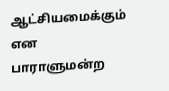ஆட்சியமைக்கும் என பாராளுமன்ற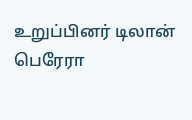உறுப்பினர் டிலான் பெரேரா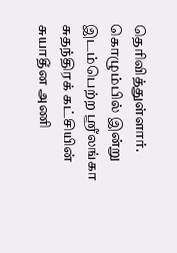தெரிவித்துள்ளார். கொழும்பில் இன்று இடம்பெற்ற ஸ்ரீலங்கா சுதந்திரக் கட்சியின் சுயாதீன அணி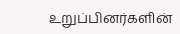உறுப்பினர்களின்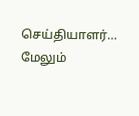செய்தியாளர்…
மேலும்